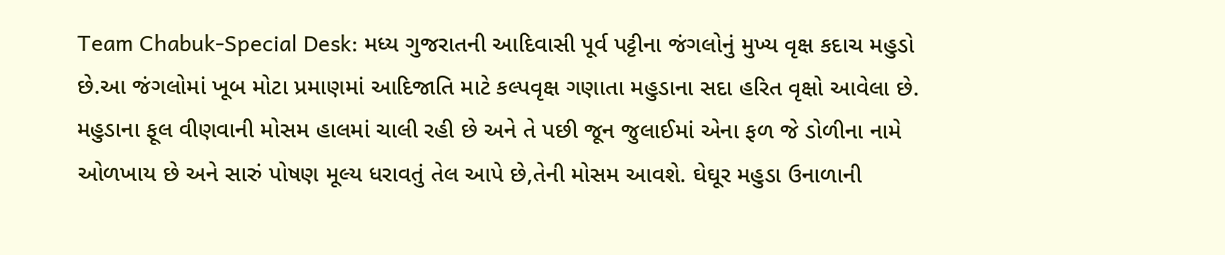Team Chabuk-Special Desk: મધ્ય ગુજરાતની આદિવાસી પૂર્વ પટ્ટીના જંગલોનું મુખ્ય વૃક્ષ કદાચ મહુડો છે.આ જંગલોમાં ખૂબ મોટા પ્રમાણમાં આદિજાતિ માટે કલ્પવૃક્ષ ગણાતા મહુડાના સદા હરિત વૃક્ષો આવેલા છે. મહુડાના ફૂલ વીણવાની મોસમ હાલમાં ચાલી રહી છે અને તે પછી જૂન જુલાઈમાં એના ફળ જે ડોળીના નામે ઓળખાય છે અને સારું પોષણ મૂલ્ય ધરાવતું તેલ આપે છે,તેની મોસમ આવશે. ઘેઘૂર મહુડા ઉનાળાની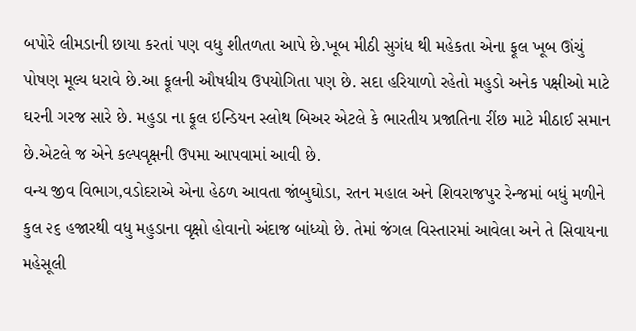બપોરે લીમડાની છાયા કરતાં પણ વધુ શીતળતા આપે છે.ખૂબ મીઠી સુગંધ થી મહેકતા એના ફૂલ ખૂબ ઊંચું પોષણ મૂલ્ય ધરાવે છે.આ ફૂલની ઔષધીય ઉપયોગિતા પણ છે. સદા હરિયાળો રહેતો મહુડો અનેક પક્ષીઓ માટે ઘરની ગરજ સારે છે. મહુડા ના ફૂલ ઇન્ડિયન સ્લોથ બિઅર એટલે કે ભારતીય પ્રજાતિના રીંછ માટે મીઠાઈ સમાન છે.એટલે જ એને કલ્પવૃક્ષની ઉપમા આપવામાં આવી છે.
વન્ય જીવ વિભાગ,વડોદરાએ એના હેઠળ આવતા જાંબુઘોડા, રતન મહાલ અને શિવરાજપુર રેન્જમાં બધું મળીને કુલ ૨૬ હજારથી વધુ મહુડાના વૃક્ષો હોવાનો અંદાજ બાંધ્યો છે. તેમાં જંગલ વિસ્તારમાં આવેલા અને તે સિવાયના મહેસૂલી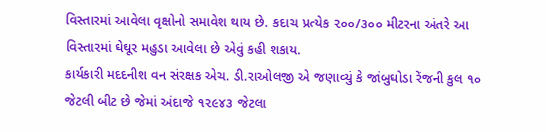વિસ્તારમાં આવેલા વૃક્ષોનો સમાવેશ થાય છે. કદાચ પ્રત્યેક ૨૦૦/૩૦૦ મીટરના અંતરે આ વિસ્તારમાં ઘેઘૂર મહુડા આવેલા છે એવું કહી શકાય.
કાર્યકારી મદદનીશ વન સંરક્ષક એચ. ડી.રાઓલજી એ જણાવ્યું કે જાંબુઘોડા રેંજની કુલ ૧૦ જેટલી બીટ છે જેમાં અંદાજે ૧૨૯૪૩ જેટલા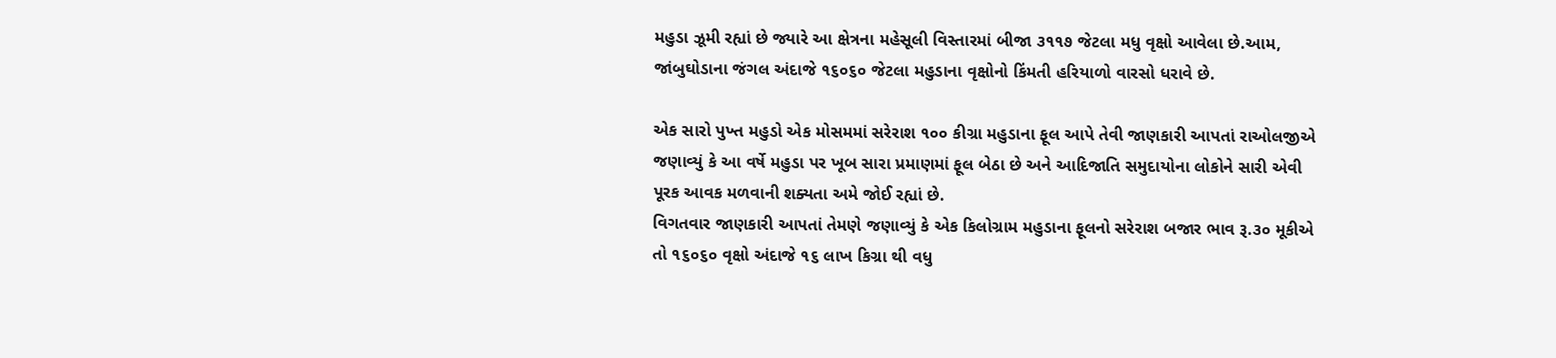મહુડા ઝૂમી રહ્યાં છે જ્યારે આ ક્ષેત્રના મહેસૂલી વિસ્તારમાં બીજા ૩૧૧૭ જેટલા મધુ વૃક્ષો આવેલા છે.આમ, જાંબુઘોડાના જંગલ અંદાજે ૧૬૦૬૦ જેટલા મહુડાના વૃક્ષોનો કિંમતી હરિયાળો વારસો ધરાવે છે.

એક સારો પુખ્ત મહુડો એક મોસમમાં સરેરાશ ૧૦૦ કીગ્રા મહુડાના ફૂલ આપે તેવી જાણકારી આપતાં રાઓલજીએ જણાવ્યું કે આ વર્ષે મહુડા પર ખૂબ સારા પ્રમાણમાં ફૂલ બેઠા છે અને આદિજાતિ સમુદાયોના લોકોને સારી એવી પૂરક આવક મળવાની શક્યતા અમે જોઈ રહ્યાં છે.
વિગતવાર જાણકારી આપતાં તેમણે જણાવ્યું કે એક કિલોગ્રામ મહુડાના ફૂલનો સરેરાશ બજાર ભાવ રૂ.૩૦ મૂકીએ તો ૧૬૦૬૦ વૃક્ષો અંદાજે ૧૬ લાખ કિગ્રા થી વધુ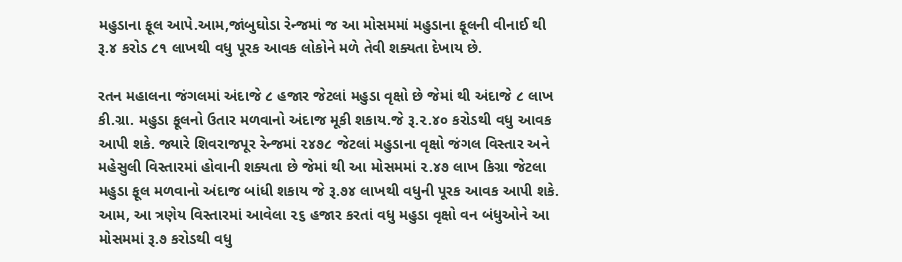મહુડાના ફૂલ આપે.આમ,જાંબુઘોડા રેન્જમાં જ આ મોસમમાં મહુડાના ફૂલની વીનાઈ થી રૂ.૪ કરોડ ૮૧ લાખથી વધુ પૂરક આવક લોકોને મળે તેવી શક્યતા દેખાય છે.

રતન મહાલના જંગલમાં અંદાજે ૮ હજાર જેટલાં મહુડા વૃક્ષો છે જેમાં થી અંદાજે ૮ લાખ કી.ગ્રા. મહુડા ફૂલનો ઉતાર મળવાનો અંદાજ મૂકી શકાય.જે રૂ.૨.૪૦ કરોડથી વધુ આવક આપી શકે. જ્યારે શિવરાજપૂર રેન્જમાં ૨૪૭૮ જેટલાં મહુડાના વૃક્ષો જંગલ વિસ્તાર અને મહેસુલી વિસ્તારમાં હોવાની શક્યતા છે જેમાં થી આ મોસમમાં ૨.૪૭ લાખ કિગ્રા જેટલા મહુડા ફૂલ મળવાનો અંદાજ બાંધી શકાય જે રૂ.૭૪ લાખથી વધુની પૂરક આવક આપી શકે.
આમ, આ ત્રણેય વિસ્તારમાં આવેલા ૨૬ હજાર કરતાં વધુ મહુડા વૃક્ષો વન બંધુઓને આ મોસમમાં રૂ.૭ કરોડથી વધુ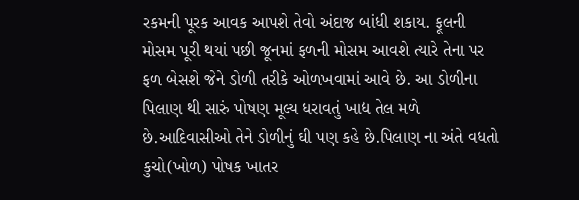રકમની પૂરક આવક આપશે તેવો અંદાજ બાંધી શકાય. ફૂલની મોસમ પૂરી થયાં પછી જૂનમાં ફળની મોસમ આવશે ત્યારે તેના પર ફળ બેસશે જેને ડોળી તરીકે ઓળખવામાં આવે છે. આ ડોળીના પિલાણ થી સારું પોષણ મૂલ્ય ધરાવતું ખાદ્ય તેલ મળે છે.આદિવાસીઓ તેને ડોળીનું ઘી પણ કહે છે.પિલાણ ના અંતે વધતો કુચો(ખોળ) પોષક ખાતર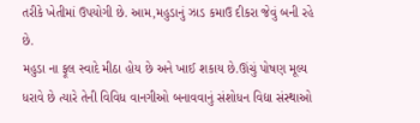તરીકે ખેતીમાં ઉપયોગી છે. આમ,મહુડાનું ઝાડ કમાઉ દીકરા જેવું બની રહે છે.
મહુડા ના ફૂલ સ્વાદે મીઠા હોય છે અને ખાઈ શકાય છે.ઊંચું પોષણ મૂલ્ય ધરાવે છે ત્યારે તેની વિવિધ વાનગીઓ બનાવવાનું સંશોધન વિદ્યા સંસ્થાઓ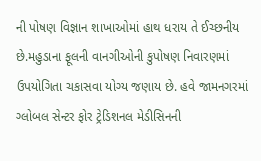ની પોષણ વિજ્ઞાન શાખાઓમાં હાથ ધરાય તે ઈચ્છનીય છે.મહુડાના ફૂલની વાનગીઓની કુપોષણ નિવારણમાં ઉપયોગિતા ચકાસવા યોગ્ય જણાય છે. હવે જામનગરમાં ગ્લોબલ સેન્ટર ફોર ટ્રેડિશનલ મેડીસિનની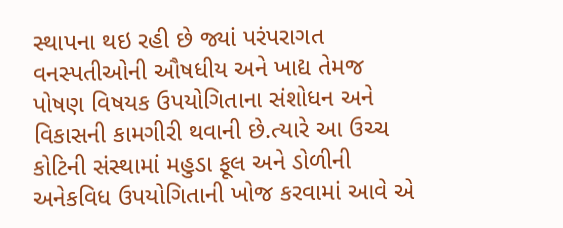સ્થાપના થઇ રહી છે જ્યાં પરંપરાગત વનસ્પતીઓની ઔષધીય અને ખાદ્ય તેમજ પોષણ વિષયક ઉપયોગિતાના સંશોધન અને વિકાસની કામગીરી થવાની છે.ત્યારે આ ઉચ્ચ કોટિની સંસ્થામાં મહુડા ફૂલ અને ડોળીની અનેકવિધ ઉપયોગિતાની ખોજ કરવામાં આવે એ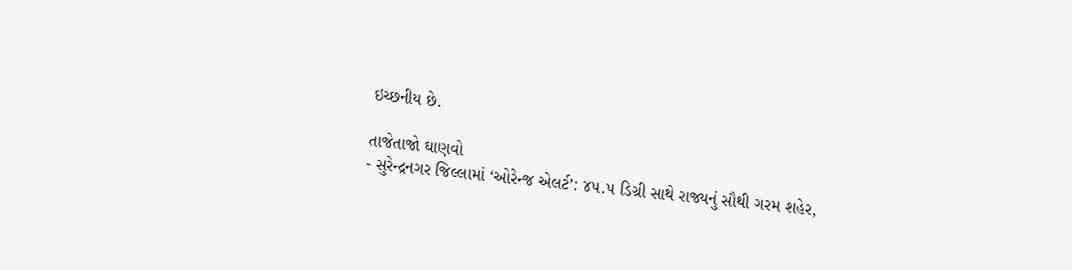ઇચ્છનીય છે.

તાજેતાજો ઘાણવો
- સુરેન્દ્રનગર જિલ્લામાં ‘ઓરેન્જ એલર્ટ’: ૪૫.૫ ડિગ્રી સાથે રાજ્યનું સૌથી ગરમ શહેર,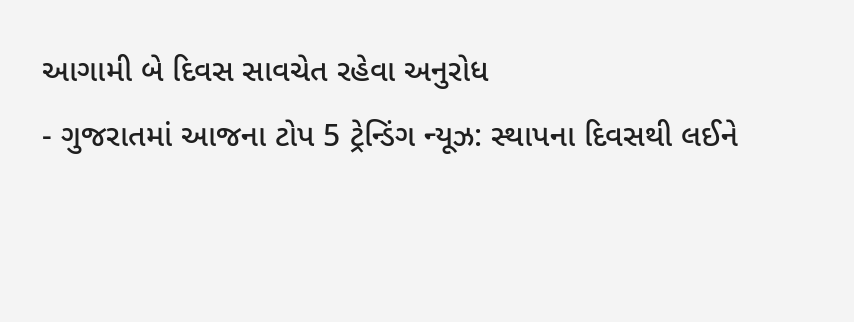આગામી બે દિવસ સાવચેત રહેવા અનુરોધ
- ગુજરાતમાં આજના ટોપ 5 ટ્રેન્ડિંગ ન્યૂઝ: સ્થાપના દિવસથી લઈને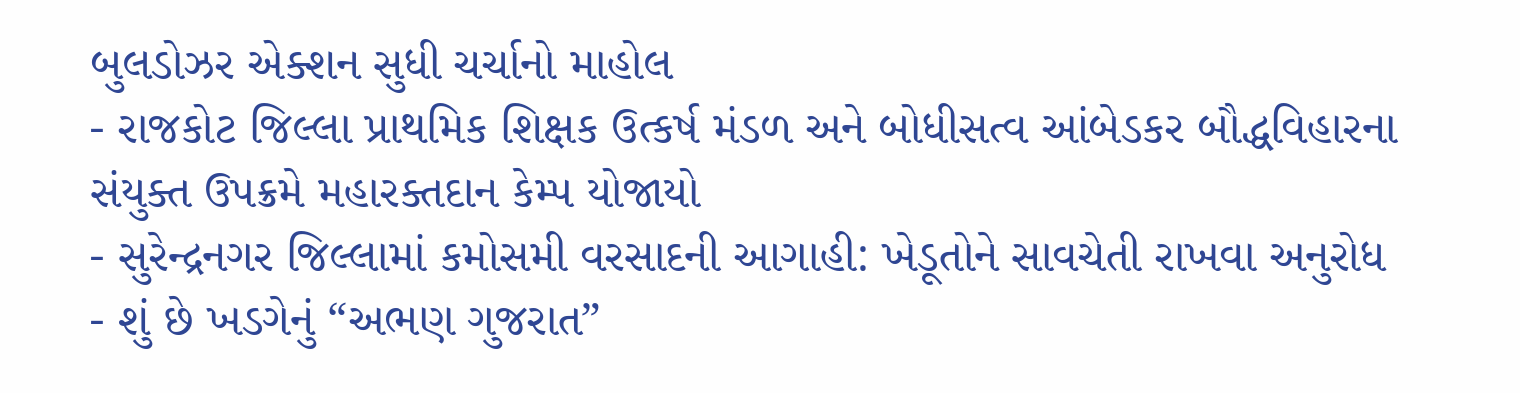બુલડોઝર એક્શન સુધી ચર્ચાનો માહોલ
- રાજકોટ જિલ્લા પ્રાથમિક શિક્ષક ઉત્કર્ષ મંડળ અને બોધીસત્વ આંબેડકર બૌદ્ધવિહારના સંયુક્ત ઉપક્રમે મહારક્તદાન કેમ્પ યોજાયો
- સુરેન્દ્રનગર જિલ્લામાં કમોસમી વરસાદની આગાહી: ખેડૂતોને સાવચેતી રાખવા અનુરોધ
- શું છે ખડગેનું “અભણ ગુજરાત”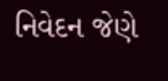નિવેદન જેણે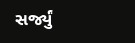સર્જ્યું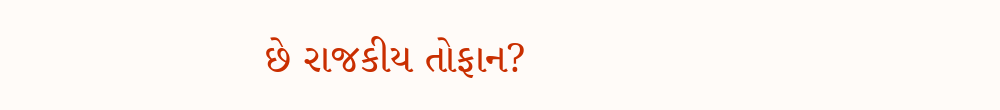છે રાજકીય તોફાન?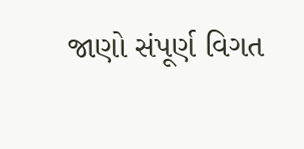જાણો સંપૂર્ણ વિગત